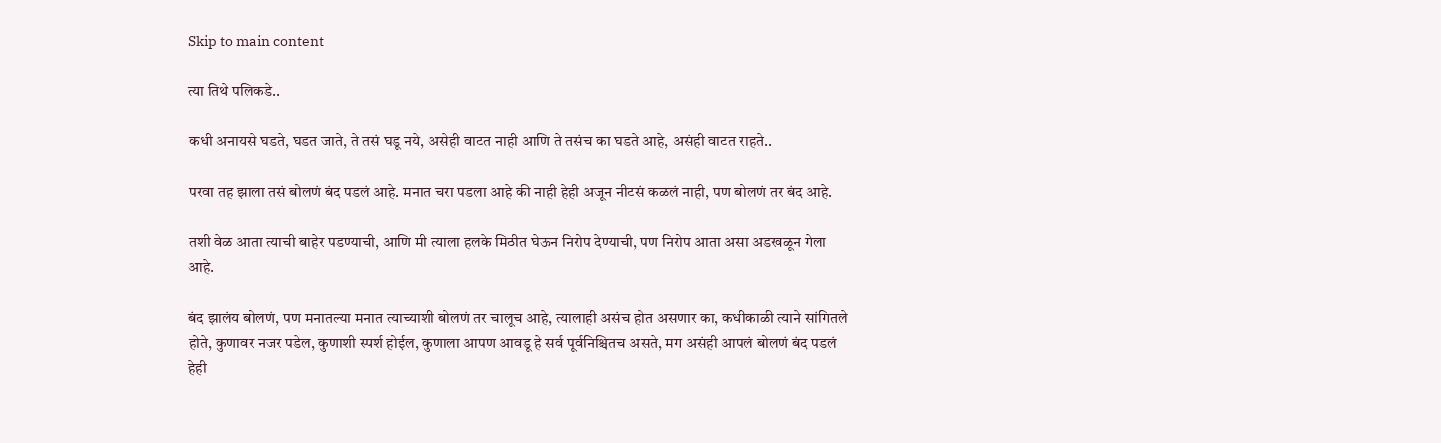Skip to main content

त्या तिथे पलिकडे..

कधी अनायसे घडते, घडत जाते, ते तसं घडू नये, असेही वाटत नाही आणि ते तसंच का घडते आहे, असंही वाटत राहते..

परवा तह झाला तसं बोलणं बंद पडलं आहे. मनात चरा पडला आहे की नाही हेही अजून नीटसं कळलं नाही, पण बोलणं तर बंद आहे.

तशी वेळ आता त्याची बाहेर पडण्याची, आणि मी त्याला हलके मिठीत घेऊन निरोप देण्याची, पण निरोप आता असा अडखळून गेला आहे.

बंद झालंय बोलणं, पण मनातल्या मनात त्याच्याशी बोलणं तर चालूच आहे, त्यालाही असंच होत असणार का, कधीकाळी त्याने सांगितले होते, कुणावर नजर पडेल, कुणाशी स्पर्श होईल, कुणाला आपण आवडू हे सर्व पूर्वनिश्चितच असते, मग असंही आपलं बोलणं बंद पडलं हेही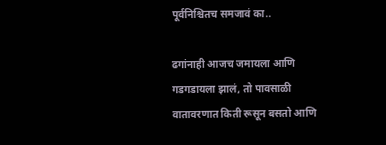पूर्वनिश्चितच समजावं का..

ढगांनाही आजच जमायला आणि गडगडायला झालं, तो पावसाळी वातावरणात किती रूसून बसतो आणि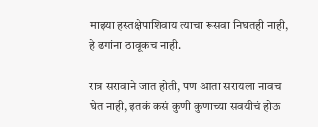माझ्या हस्तक्षेपाशिवाय त्याचा रूसवा निघतही नाही, हे ढगांना ठावूकच नाही.

रात्र सरावाने जात होती, पण आता सरायला नावच घेत नाही, इतकं कसं कुणी कुणाच्या सवयीचं होऊ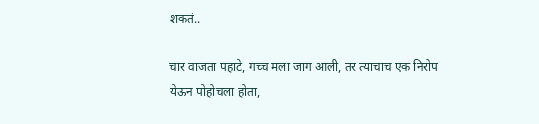शकतं‌..

चार वाजता पहाटे, गच्च मला जाग आली, तर त्याचाच एक निरोप येऊन पोहोचला होता,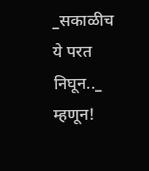_सकाळीच ये परत निघून.._ म्हणून!